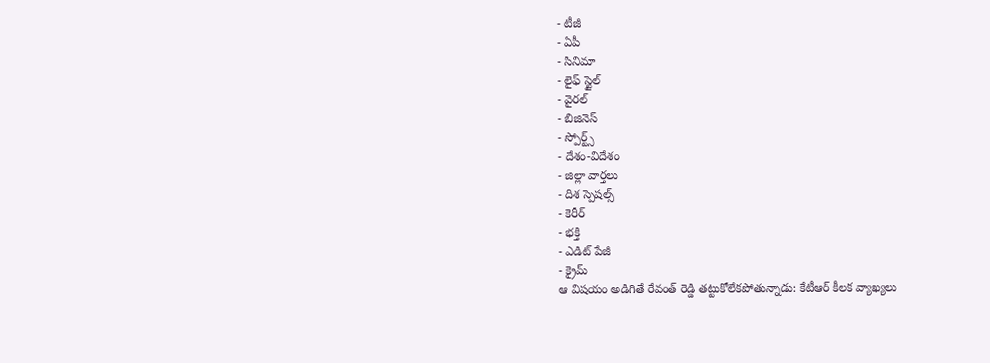- టీజీ
- ఏపీ
- సినిమా
- లైఫ్ స్టైల్
- వైరల్
- బిజినెస్
- స్పోర్ట్స్
- దేశం-విదేశం
- జిల్లా వార్తలు
- దిశ స్పెషల్స్
- కెరీర్
- భక్తి
- ఎడిట్ పేజీ
- క్రైమ్
ఆ విషయం అడిగితే రేవంత్ రెడ్డి తట్టుకోలేకపోతున్నాడు: కేటీఆర్ కీలక వ్యాఖ్యలు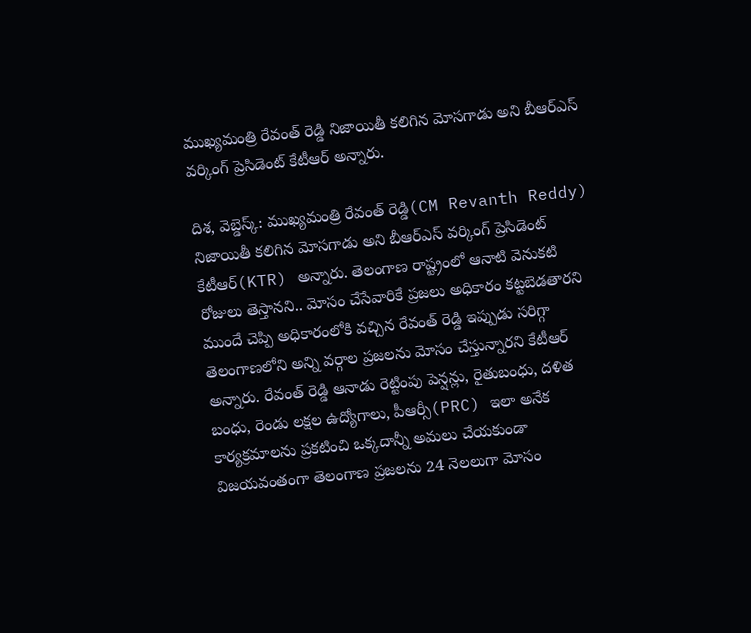ముఖ్యమంత్రి రేవంత్ రెడ్డి నిజాయితీ కలిగిన మోసగాడు అని బీఆర్ఎస్ వర్కింగ్ ప్రెసిడెంట్ కేటీఆర్ అన్నారు.

దిశ, వెబ్డెస్క్: ముఖ్యమంత్రి రేవంత్ రెడ్డి(CM Revanth Reddy) నిజాయితీ కలిగిన మోసగాడు అని బీఆర్ఎస్ వర్కింగ్ ప్రెసిడెంట్ కేటీఆర్(KTR) అన్నారు. తెలంగాణ రాష్ట్రంలో ఆనాటి వెనుకటి రోజులు తెస్తానని.. మోసం చేసేవారికే ప్రజలు అధికారం కట్టబెడతారని ముందే చెప్పి అధికారంలోకి వచ్చిన రేవంత్ రెడ్డి ఇప్పుడు సరిగ్గా తెలంగాణలోని అన్ని వర్గాల ప్రజలను మోసం చేస్తున్నారని కేటీఆర్ అన్నారు. రేవంత్ రెడ్డి ఆనాడు రెట్టింపు పెన్షన్లు, రైతుబంధు, దళిత బంధు, రెండు లక్షల ఉద్యోగాలు, పీఆర్సీ(PRC) ఇలా అనేక కార్యక్రమాలను ప్రకటించి ఒక్కదాన్నీ అమలు చేయకుండా విజయవంతంగా తెలంగాణ ప్రజలను 24 నెలలుగా మోసం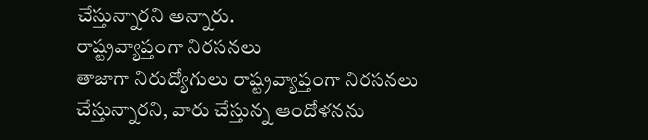చేస్తున్నారని అన్నారు.
రాష్ట్రవ్యాప్తంగా నిరసనలు
తాజాగా నిరుద్యోగులు రాష్ట్రవ్యాప్తంగా నిరసనలు చేస్తున్నారని, వారు చేస్తున్న ఆందోళనను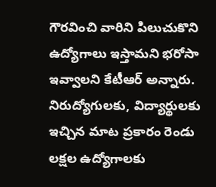గౌరవించి వారిని పిలుచుకొని ఉద్యోగాలు ఇస్తామని భరోసా ఇవ్వాలని కేటీఆర్ అన్నారు. నిరుద్యోగులకు, విద్యార్థులకు ఇచ్చిన మాట ప్రకారం రెండు లక్షల ఉద్యోగాలకు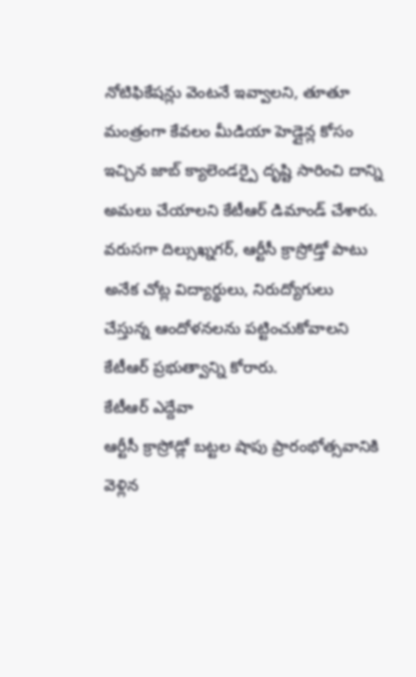నోటిఫికేషన్లు వెంటనే ఇవ్వాలని, తూతూ మంత్రంగా కేవలం మీడియా హెడ్లైన్ల కోసం ఇచ్చిన జాబ్ క్యాలెండర్పై దృష్టి సారించి దాన్ని అమలు చేయాలని కేటీఆర్ డిమాండ్ చేశారు. వరుసగా దిల్సుఖ్నగర్, ఆర్టీసీ క్రాస్రోడ్తో పాటు అనేక చోట్ల విద్యార్థులు, నిరుద్యోగులు చేస్తున్న ఆందోళనలను పట్టించుకోవాలని కేటీఆర్ ప్రభుత్వాన్ని కోరారు.
కేటీఆర్ ఎద్దేవా
ఆర్టీసీ క్రాస్రోడ్లో బట్టల షాపు ప్రారంభోత్సవానికి వెళ్లిన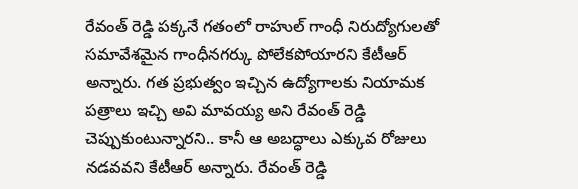రేవంత్ రెడ్డి పక్కనే గతంలో రాహుల్ గాంధీ నిరుద్యోగులతో సమావేశమైన గాంధీనగర్కు పోలేకపోయారని కేటీఆర్ అన్నారు. గత ప్రభుత్వం ఇచ్చిన ఉద్యోగాలకు నియామక పత్రాలు ఇచ్చి అవి మావయ్య అని రేవంత్ రెడ్డి చెప్పుకుంటున్నారని.. కానీ ఆ అబద్ధాలు ఎక్కువ రోజులు నడవవని కేటీఆర్ అన్నారు. రేవంత్ రెడ్డి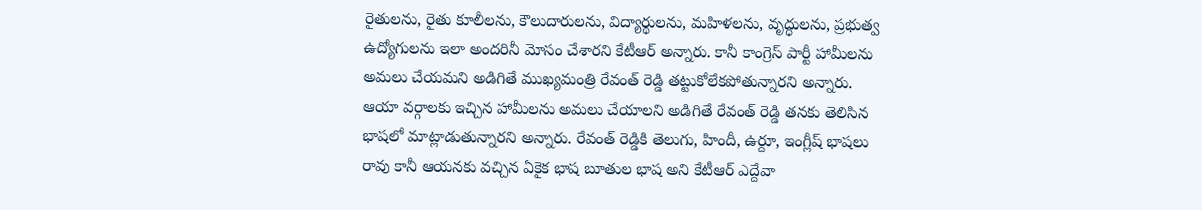రైతులను, రైతు కూలీలను, కౌలుదారులను, విద్యార్థులను, మహిళలను, వృద్ధులను, ప్రభుత్వ ఉద్యోగులను ఇలా అందరినీ మోసం చేశారని కేటీఆర్ అన్నారు. కానీ కాంగ్రెస్ పార్టీ హామీలను అమలు చేయమని అడిగితే ముఖ్యమంత్రి రేవంత్ రెడ్డి తట్టుకోలేకపోతున్నారని అన్నారు. ఆయా వర్గాలకు ఇచ్చిన హామీలను అమలు చేయాలని అడిగితే రేవంత్ రెడ్డి తనకు తెలిసిన భాషలో మాట్లాడుతున్నారని అన్నారు. రేవంత్ రెడ్డికి తెలుగు, హిందీ, ఉర్దూ, ఇంగ్లీష్ భాషలు రావు కానీ ఆయనకు వచ్చిన ఏకైక భాష బూతుల భాష అని కేటీఆర్ ఎద్దేవా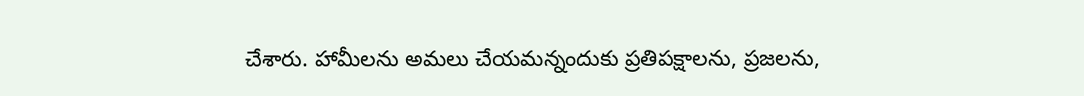చేశారు. హామీలను అమలు చేయమన్నందుకు ప్రతిపక్షాలను, ప్రజలను,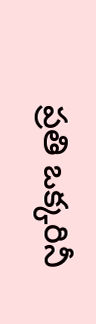ప్రతి ఒక్కరినీ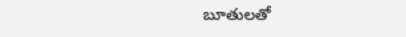బూతులతో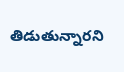తిడుతున్నారని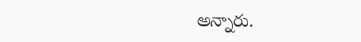అన్నారు.